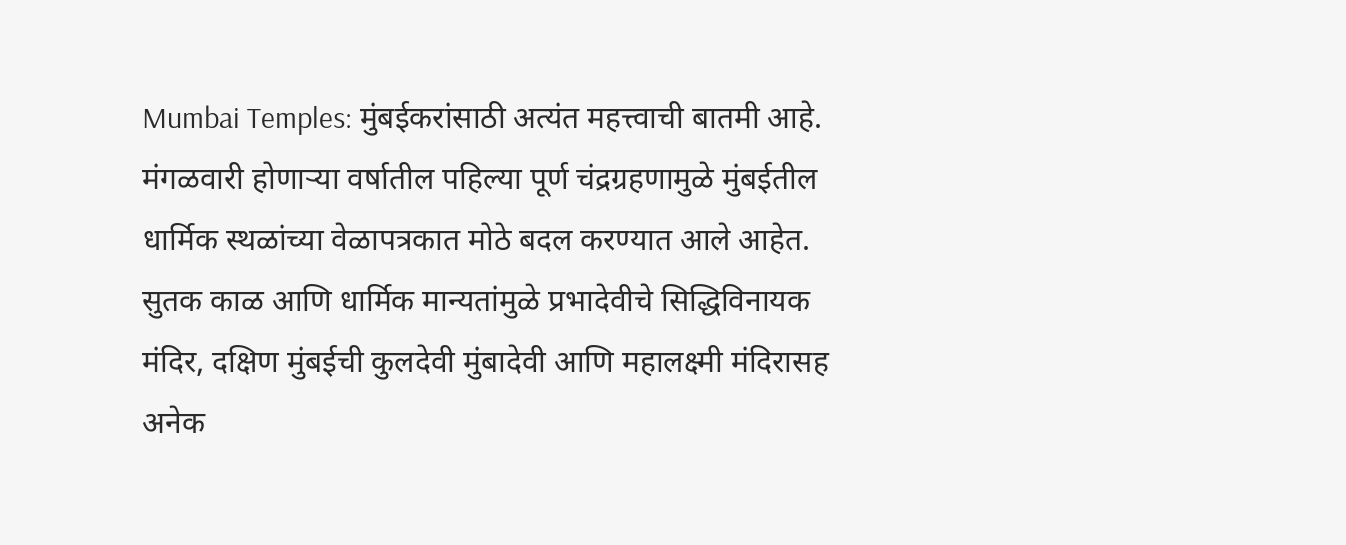Mumbai Temples: मुंबईकरांसाठी अत्यंत महत्त्वाची बातमी आहे. मंगळवारी होणाऱ्या वर्षातील पहिल्या पूर्ण चंद्रग्रहणामुळे मुंबईतील धार्मिक स्थळांच्या वेळापत्रकात मोठे बदल करण्यात आले आहेत. सुतक काळ आणि धार्मिक मान्यतांमुळे प्रभादेवीचे सिद्धिविनायक मंदिर, दक्षिण मुंबईची कुलदेवी मुंबादेवी आणि महालक्ष्मी मंदिरासह अनेक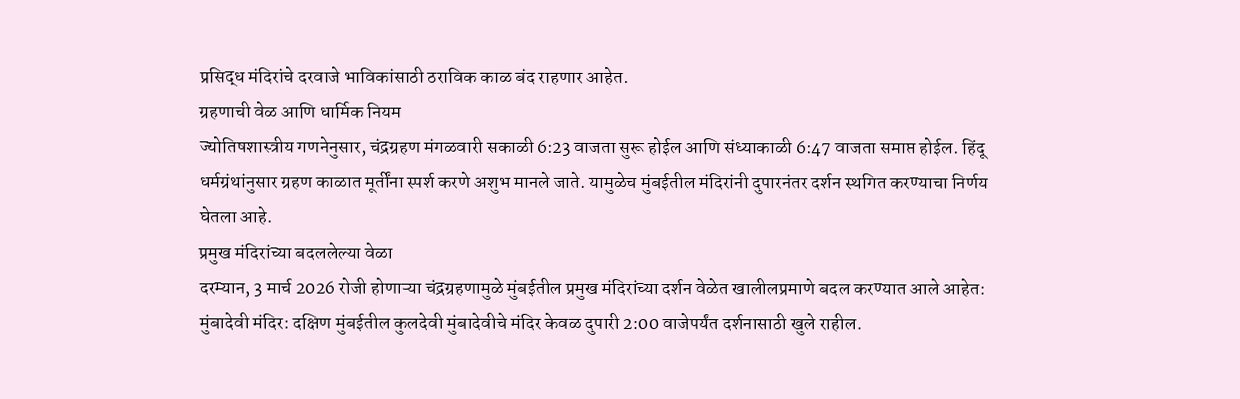प्रसिद्ध मंदिरांचे दरवाजे भाविकांसाठी ठराविक काळ बंद राहणार आहेत.
ग्रहणाची वेळ आणि धार्मिक नियम
ज्योतिषशास्त्रीय गणनेनुसार, चंद्रग्रहण मंगळवारी सकाळी 6:23 वाजता सुरू होईल आणि संध्याकाळी 6:47 वाजता समाप्त होईल. हिंदू धर्मग्रंथांनुसार ग्रहण काळात मूर्तींना स्पर्श करणे अशुभ मानले जाते. यामुळेच मुंबईतील मंदिरांनी दुपारनंतर दर्शन स्थगित करण्याचा निर्णय घेतला आहे.
प्रमुख मंदिरांच्या बदललेल्या वेळा
दरम्यान, 3 मार्च 2026 रोजी होणाऱ्या चंद्रग्रहणामुळे मुंबईतील प्रमुख मंदिरांच्या दर्शन वेळेत खालीलप्रमाणे बदल करण्यात आले आहेत:
मुंबादेवी मंदिर: दक्षिण मुंबईतील कुलदेवी मुंबादेवीचे मंदिर केवळ दुपारी 2:00 वाजेपर्यंत दर्शनासाठी खुले राहील.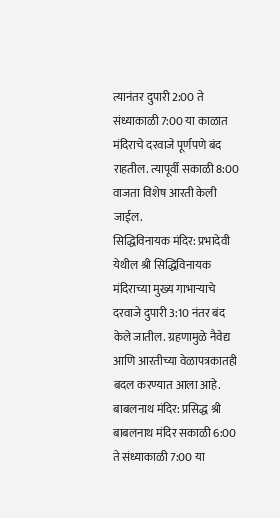त्यानंतर दुपारी 2:00 ते संध्याकाळी 7:00 या काळात मंदिराचे दरवाजे पूर्णपणे बंद राहतील. त्यापूर्वी सकाळी 8:00 वाजता विशेष आरती केली जाईल.
सिद्धिविनायक मंदिर: प्रभादेवी येथील श्री सिद्धिविनायक मंदिराच्या मुख्य गाभाऱ्याचे दरवाजे दुपारी 3:10 नंतर बंद केले जातील. ग्रहणामुळे नैवेद्य आणि आरतीच्या वेळापत्रकातही बदल करण्यात आला आहे.
बाबलनाथ मंदिर: प्रसिद्ध श्री बाबलनाथ मंदिर सकाळी 6:00 ते संध्याकाळी 7:00 या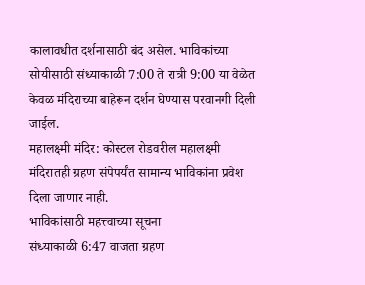कालावधीत दर्शनासाठी बंद असेल. भाविकांच्या सोयीसाठी संध्याकाळी 7:00 ते रात्री 9:00 या वेळेत केवळ मंदिराच्या बाहेरून दर्शन घेण्यास परवानगी दिली जाईल.
महालक्ष्मी मंदिर: कोस्टल रोडवरील महालक्ष्मी मंदिरातही ग्रहण संपेपर्यंत सामान्य भाविकांना प्रवेश दिला जाणार नाही.
भाविकांसाठी महत्त्वाच्या सूचना
संध्याकाळी 6:47 वाजता ग्रहण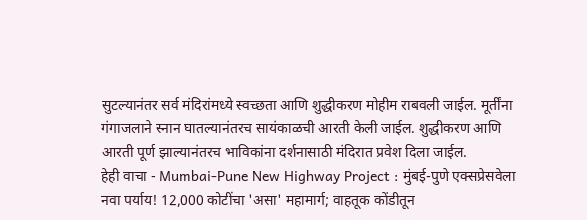सुटल्यानंतर सर्व मंदिरांमध्ये स्वच्छता आणि शुद्धीकरण मोहीम राबवली जाईल. मूर्तींना गंगाजलाने स्नान घातल्यानंतरच सायंकाळची आरती केली जाईल. शुद्धीकरण आणि आरती पूर्ण झाल्यानंतरच भाविकांना दर्शनासाठी मंदिरात प्रवेश दिला जाईल.
हेही वाचा - Mumbai-Pune New Highway Project : मुंबई-पुणे एक्सप्रेसवेला नवा पर्याय! 12,000 कोटींचा 'असा' महामार्ग; वाहतूक कोंडीतून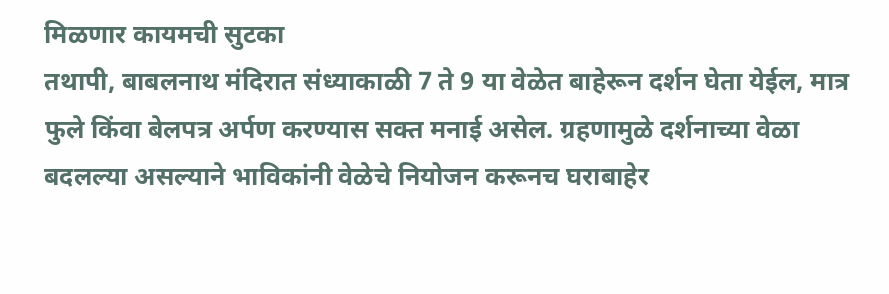मिळणार कायमची सुटका
तथापी, बाबलनाथ मंदिरात संध्याकाळी 7 ते 9 या वेळेत बाहेरून दर्शन घेता येईल, मात्र फुले किंवा बेलपत्र अर्पण करण्यास सक्त मनाई असेल. ग्रहणामुळे दर्शनाच्या वेळा बदलल्या असल्याने भाविकांनी वेळेचे नियोजन करूनच घराबाहेर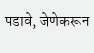पडावे, जेणेकरून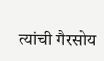त्यांची गैरसोय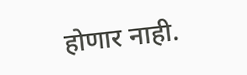होणार नाही.